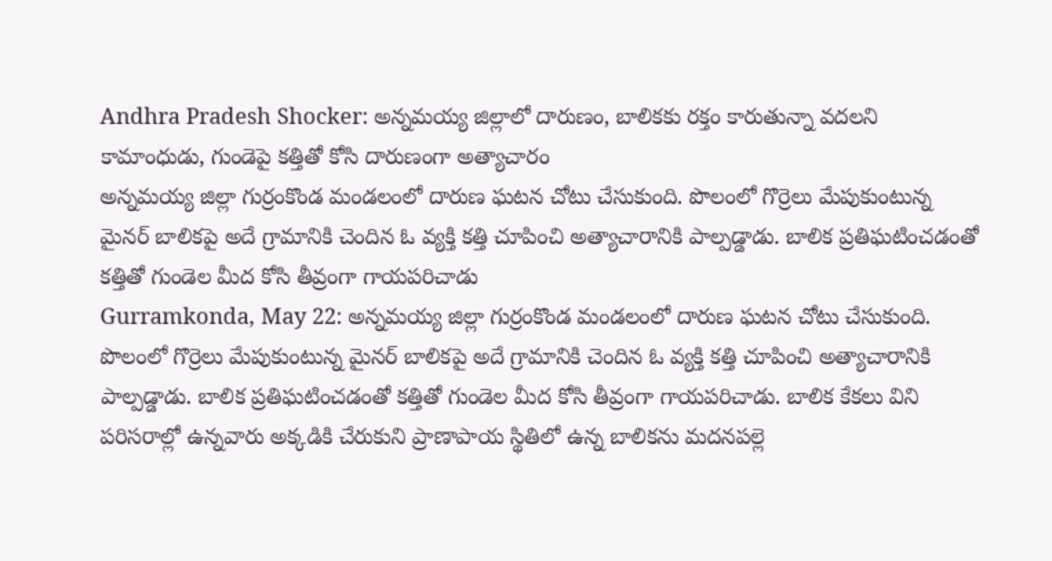Andhra Pradesh Shocker: అన్నమయ్య జిల్లాలో దారుణం, బాలికకు రక్తం కారుతున్నా వదలని కామాంధుడు, గుండెపై కత్తితో కోసి దారుణంగా అత్యాచారం
అన్నమయ్య జిల్లా గుర్రంకొండ మండలంలో దారుణ ఘటన చోటు చేసుకుంది. పొలంలో గొర్రెలు మేపుకుంటున్న మైనర్ బాలికపై అదే గ్రామానికి చెందిన ఓ వ్యక్తి కత్తి చూపించి అత్యాచారానికి పాల్పడ్డాడు. బాలిక ప్రతిఘటించడంతో కత్తితో గుండెల మీద కోసి తీవ్రంగా గాయపరిచాడు
Gurramkonda, May 22: అన్నమయ్య జిల్లా గుర్రంకొండ మండలంలో దారుణ ఘటన చోటు చేసుకుంది. పొలంలో గొర్రెలు మేపుకుంటున్న మైనర్ బాలికపై అదే గ్రామానికి చెందిన ఓ వ్యక్తి కత్తి చూపించి అత్యాచారానికి పాల్పడ్డాడు. బాలిక ప్రతిఘటించడంతో కత్తితో గుండెల మీద కోసి తీవ్రంగా గాయపరిచాడు. బాలిక కేకలు విని పరిసరాల్లో ఉన్నవారు అక్కడికి చేరుకుని ప్రాణాపాయ స్థితిలో ఉన్న బాలికను మదనపల్లె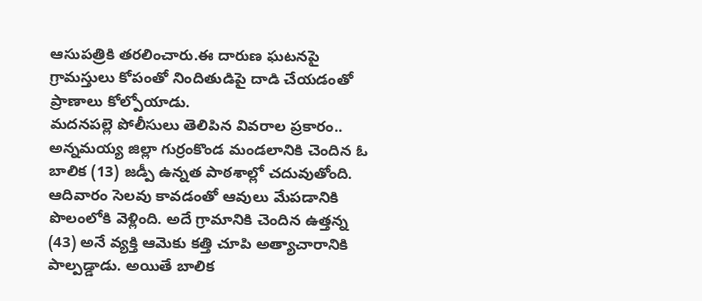ఆసుపత్రికి తరలించారు.ఈ దారుణ ఘటనపై గ్రామస్తులు కోపంతో నిందితుడిపై దాడి చేయడంతో ప్రాణాలు కోల్పోయాడు.
మదనపల్లె పోలీసులు తెలిపిన వివరాల ప్రకారం.. అన్నమయ్య జిల్లా గుర్రంకొండ మండలానికి చెందిన ఓ బాలిక (13) జడ్పీ ఉన్నత పాఠశాల్లో చదువుతోంది. ఆదివారం సెలవు కావడంతో ఆవులు మేపడానికి పొలంలోకి వెళ్లింది. అదే గ్రామానికి చెందిన ఉత్తన్న (43) అనే వ్యక్తి ఆమెకు కత్తి చూపి అత్యాచారానికి పాల్పడ్డాడు. అయితే బాలిక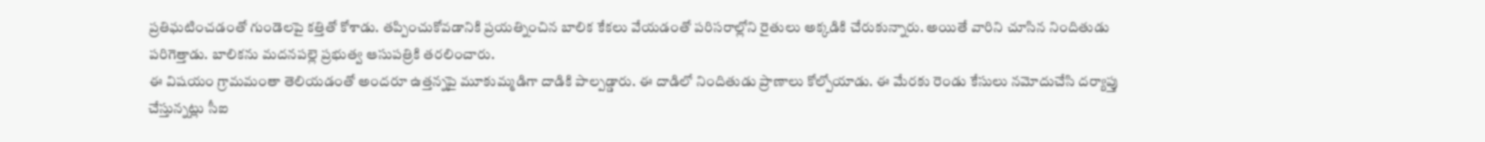ప్రతిఘటించడంతో గుండెలపై కత్తితో కోశాడు. తప్పించుకోవడానికి ప్రయత్నించిన బాలిక కేకలు వేయడంతో పరిసరాల్లోని రైతులు అక్కడికి చేరుకున్నారు. అయితే వారిని చూసిన నిందితుడు పరిగెత్తాడు. బాలికను మదనపల్లె ప్రభుత్వ ఆసుపత్రికి తరలించారు.
ఈ విషయం గ్రామమంతా తెలియడంతో అందరూ ఉత్తన్నపై మూకుమ్మడిగా దాడికి పాల్పడ్డారు. ఈ దాడిలో నిందితుడు ప్రాణాలు కోల్పోయాడు. ఈ మేరకు రెండు కేసులు నమోదుచేసి దర్యాప్తు చేస్తున్నట్లు సీఐ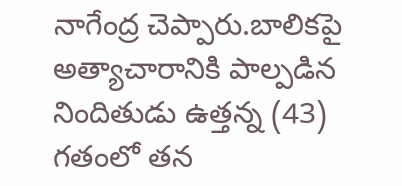నాగేంద్ర చెప్పారు.బాలికపై అత్యాచారానికి పాల్పడిన నిందితుడు ఉత్తన్న (43) గతంలో తన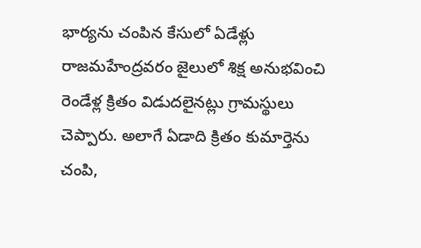భార్యను చంపిన కేసులో ఏడేళ్లు రాజమహేంద్రవరం జైలులో శిక్ష అనుభవించి రెండేళ్ల క్రితం విడుదలైనట్లు గ్రామస్థులు చెప్పారు. అలాగే ఏడాది క్రితం కుమార్తెను చంపి,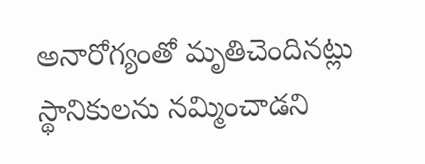అనారోగ్యంతో మృతిచెందినట్లు స్థానికులను నమ్మించాడని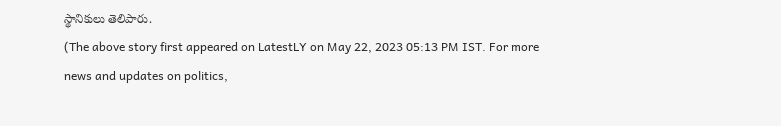స్థానికులు తెలిపారు.
(The above story first appeared on LatestLY on May 22, 2023 05:13 PM IST. For more news and updates on politics,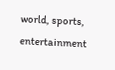world, sports, entertainment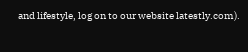and lifestyle, log on to our website latestly.com).